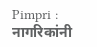Pimpri : नागरिकांनी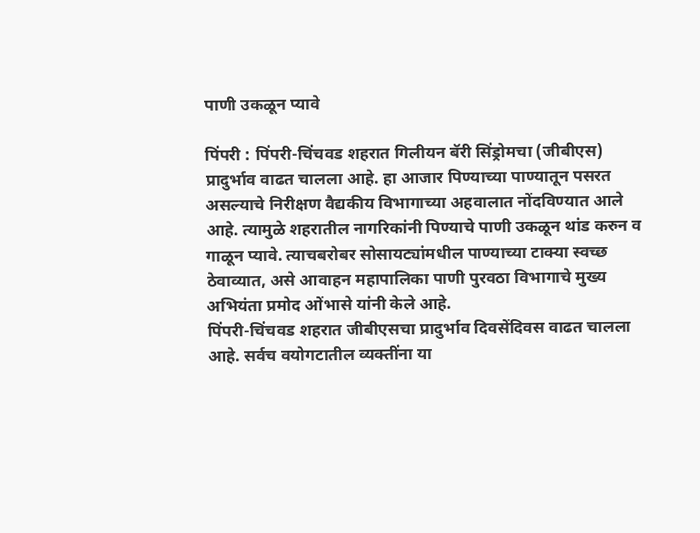पाणी उकळून प्यावे

पिंपरी : पिंपरी-चिंचवड शहरात गिलीयन बॅरी सिंड्रोमचा (जीबीएस) प्रादुर्भाव वाढत चालला आहे. हा आजार पिण्याच्या पाण्यातून पसरत असल्याचे निरीक्षण वैद्यकीय विभागाच्या अहवालात नोंदविण्यात आले आहे. त्यामुळे शहरातील नागरिकांनी पिण्याचे पाणी उकळून थांड करुन व गाळून प्यावे. त्याचबरोबर सोसायट्यांमधील पाण्याच्या टाक्या स्वच्छ ठेवाव्यात, असे आवाहन महापालिका पाणी पुरवठा विभागाचे मुख्य अभियंता प्रमोद ओंभासे यांनी केले आहे.
पिंपरी-चिंचवड शहरात जीबीएसचा प्रादुर्भाव दिवसेंदिवस वाढत चालला आहे. सर्वच वयोगटातील व्यक्तींना या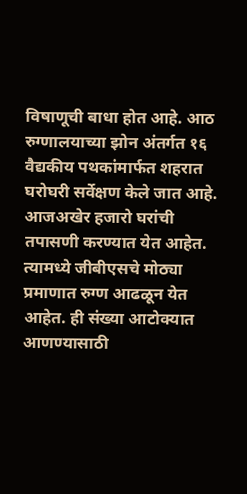विषाणूची बाधा होत आहे. आठ रुग्णालयाच्या झोन अंतर्गत १६ वैद्यकीय पथकांमार्फत शहरात घरोघरी सर्वेक्षण केले जात आहे. आजअखेर हजारो घरांची तपासणी करण्यात येत आहेत. त्यामध्ये जीबीएसचे मोठ्या प्रमाणात रुग्ण आढळून येत आहेत. ही संख्या आटोक्यात आणण्यासाठी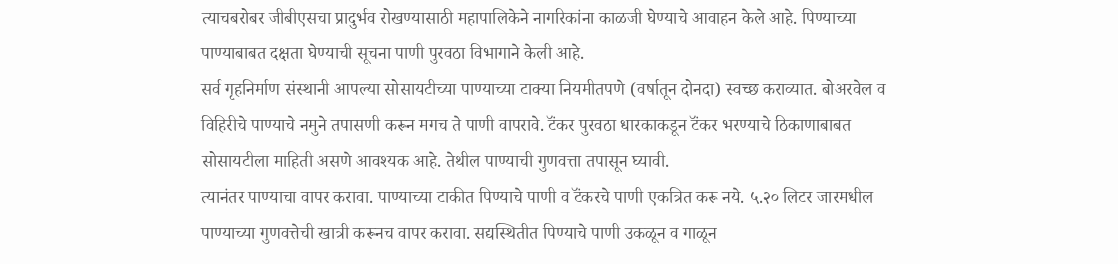त्याचबरोबर जीबीएसचा प्रादुर्भव रोखण्यासाठी महापालिकेने नागरिकांना काळजी घेण्याचे आवाहन केले आहे. पिण्याच्या पाण्याबाबत दक्षता घेण्याची सूचना पाणी पुरवठा विभागाने केली आहे.
सर्व गृहनिर्माण संस्थानी आपल्या सोसायटीच्या पाण्याच्या टाक्या नियमीतपणे (वर्षातून दोनदा) स्वच्छ कराव्यात. बोअरवेल व विहिरीचे पाण्याचे नमुने तपासणी करून मगच ते पाणी वापरावे. टॅंकर पुरवठा धारकाकडून टॅंकर भरण्याचे ठिकाणाबाबत सोसायटीला माहिती असणे आवश्यक आहे. तेथील पाण्याची गुणवत्ता तपासून घ्यावी.
त्यानंतर पाण्याचा वापर करावा. पाण्याच्या टाकीत पिण्याचे पाणी व टॅंकरचे पाणी एकत्रित करू नये. ५.२० लिटर जारमधील पाण्याच्या गुणवत्तेची खात्री करूनच वापर करावा. सद्यस्थितीत पिण्याचे पाणी उकळून व गाळून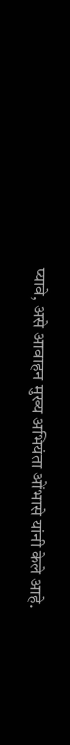प्यावे, असे आवाहन मुख्य अभियंता ओंभासे यांनी केले आहे.